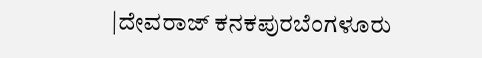|ದೇವರಾಜ್ ಕನಕಪುರಬೆಂಗಳೂರು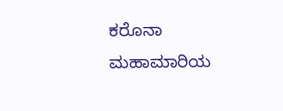ಕರೊನಾ ಮಹಾಮಾರಿಯ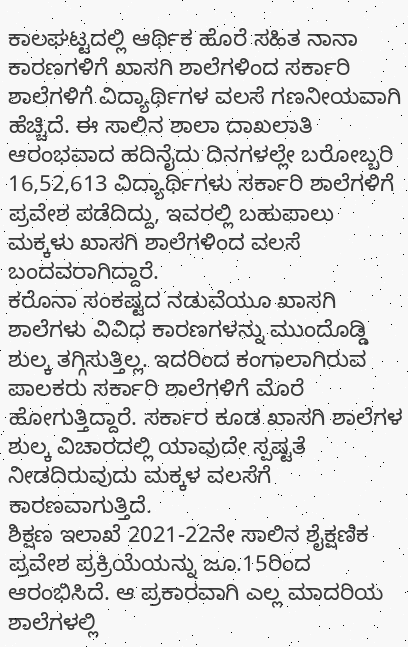ಕಾಲಘಟ್ಟದಲ್ಲಿ ಆರ್ಥಿಕ ಹೊರೆ ಸಹಿತ ನಾನಾ ಕಾರಣಗಳಿಗೆ ಖಾಸಗಿ ಶಾಲೆಗಳಿಂದ ಸರ್ಕಾರಿ ಶಾಲೆಗಳಿಗೆ ವಿದ್ಯಾರ್ಥಿಗಳ ವಲಸೆ ಗಣನೀಯವಾಗಿ ಹೆಚ್ಚಿದೆ. ಈ ಸಾಲಿನ ಶಾಲಾ ದಾಖಲಾತಿ ಆರಂಭವಾದ ಹದಿನೈದು ದಿನಗಳಲ್ಲೇ ಬರೋಬ್ಬರಿ 16,52,613 ವಿದ್ಯಾರ್ಥಿಗಳು ಸರ್ಕಾರಿ ಶಾಲೆಗಳಿಗೆ ಪ್ರವೇಶ ಪಡೆದಿದ್ದು, ಇವರಲ್ಲಿ ಬಹುಪಾಲು ಮಕ್ಕಳು ಖಾಸಗಿ ಶಾಲೆಗಳಿಂದ ವಲಸೆ ಬಂದವರಾಗಿದ್ದಾರೆ.
ಕರೊನಾ ಸಂಕಷ್ಟದ ನಡುವೆಯೂ ಖಾಸಗಿ ಶಾಲೆಗಳು ವಿವಿಧ ಕಾರಣಗಳನ್ನು ಮುಂದೊಡ್ಡಿ ಶುಲ್ಕ ತಗ್ಗಿಸುತ್ತಿಲ್ಲ. ಇದರಿಂದ ಕಂಗಾಲಾಗಿರುವ ಪಾಲಕರು ಸರ್ಕಾರಿ ಶಾಲೆಗಳಿಗೆ ಮೊರೆ ಹೋಗುತ್ತಿದ್ದಾರೆ. ಸರ್ಕಾರ ಕೂಡ ಖಾಸಗಿ ಶಾಲೆಗಳ ಶುಲ್ಕ ವಿಚಾರದಲ್ಲಿ ಯಾವುದೇ ಸ್ಪಷ್ಟತೆ ನೀಡದಿರುವುದು ಮಕ್ಕಳ ವಲಸೆಗೆ ಕಾರಣವಾಗುತ್ತಿದೆ.
ಶಿಕ್ಷಣ ಇಲಾಖೆ 2021-22ನೇ ಸಾಲಿನ ಶೈಕ್ಷಣಿಕ ಪ್ರವೇಶ ಪ್ರಕ್ರಿಯೆಯನ್ನು ಜೂ.15ರಿಂದ ಆರಂಭಿಸಿದೆ. ಆ ಪ್ರಕಾರವಾಗಿ ಎಲ್ಲ ಮಾದರಿಯ ಶಾಲೆಗಳಲ್ಲಿ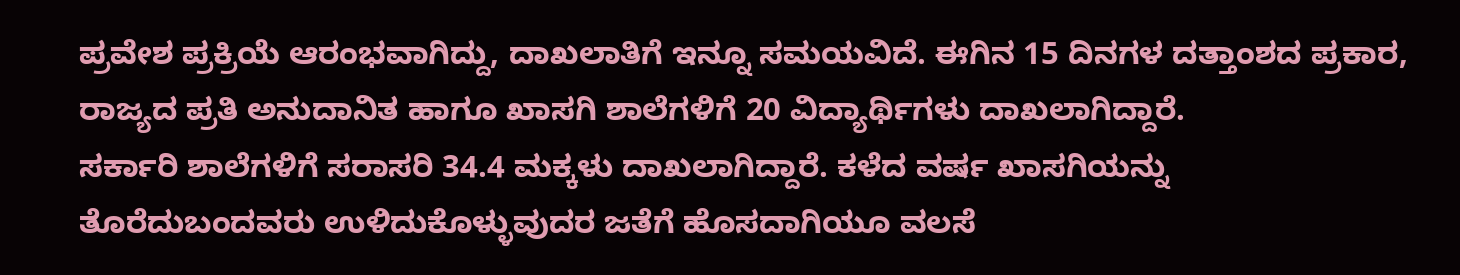ಪ್ರವೇಶ ಪ್ರಕ್ರಿಯೆ ಆರಂಭವಾಗಿದ್ದು, ದಾಖಲಾತಿಗೆ ಇನ್ನೂ ಸಮಯವಿದೆ. ಈಗಿನ 15 ದಿನಗಳ ದತ್ತಾಂಶದ ಪ್ರಕಾರ, ರಾಜ್ಯದ ಪ್ರತಿ ಅನುದಾನಿತ ಹಾಗೂ ಖಾಸಗಿ ಶಾಲೆಗಳಿಗೆ 20 ವಿದ್ಯಾರ್ಥಿಗಳು ದಾಖಲಾಗಿದ್ದಾರೆ.
ಸರ್ಕಾರಿ ಶಾಲೆಗಳಿಗೆ ಸರಾಸರಿ 34.4 ಮಕ್ಕಳು ದಾಖಲಾಗಿದ್ದಾರೆ. ಕಳೆದ ವರ್ಷ ಖಾಸಗಿಯನ್ನು ತೊರೆದುಬಂದವರು ಉಳಿದುಕೊಳ್ಳುವುದರ ಜತೆಗೆ ಹೊಸದಾಗಿಯೂ ವಲಸೆ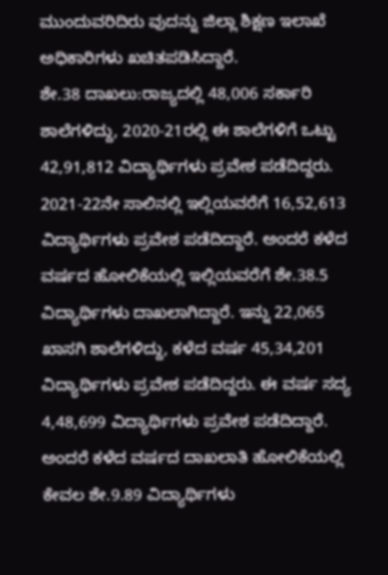ಮುಂದುವರಿದಿರು ವುದನ್ನು ಜಿಲ್ಲಾ ಶಿಕ್ಷಣ ಇಲಾಖೆ ಅಧಿಕಾರಿಗಳು ಖಚಿತಪಡಿಸಿದ್ದಾರೆ.
ಶೇ.38 ದಾಖಲು:ರಾಜ್ಯದಲ್ಲಿ 48,006 ಸರ್ಕಾರಿ ಶಾಲೆಗಳಿದ್ದು, 2020-21ರಲ್ಲಿ ಈ ಶಾಲೆಗಳಿಗೆ ಒಟ್ಟು 42,91,812 ವಿದ್ಯಾರ್ಥಿಗಳು ಪ್ರವೇಶ ಪಡೆದಿದ್ದರು. 2021-22ನೇ ಸಾಲಿನಲ್ಲಿ ಇಲ್ಲಿಯವರೆಗೆ 16,52,613 ವಿದ್ಯಾರ್ಥಿಗಳು ಪ್ರವೇಶ ಪಡೆದಿದ್ದಾರೆ. ಅಂದರೆ ಕಳೆದ ವರ್ಷದ ಹೋಲಿಕೆಯಲ್ಲಿ ಇಲ್ಲಿಯವರೆಗೆ ಶೇ.38.5 ವಿದ್ಯಾರ್ಥಿಗಳು ದಾಖಲಾಗಿದ್ದಾರೆ. ಇನ್ನು 22,065 ಖಾಸಗಿ ಶಾಲೆಗಳಿದ್ದು, ಕಳೆದ ವರ್ಷ 45,34,201 ವಿದ್ಯಾರ್ಥಿಗಳು ಪ್ರವೇಶ ಪಡೆದಿದ್ದರು. ಈ ವರ್ಷ ಸದ್ಯ 4,48,699 ವಿದ್ಯಾರ್ಥಿಗಳು ಪ್ರವೇಶ ಪಡೆದಿದ್ದಾರೆ. ಅಂದರೆ ಕಳೆದ ವರ್ಷದ ದಾಖಲಾತಿ ಹೋಲಿಕೆಯಲ್ಲಿ ಕೇವಲ ಶೇ.9.89 ವಿದ್ಯಾರ್ಥಿಗಳು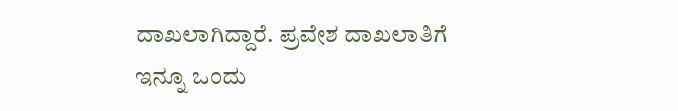ದಾಖಲಾಗಿದ್ದಾರೆ. ಪ್ರವೇಶ ದಾಖಲಾತಿಗೆ ಇನ್ನೂ ಒಂದು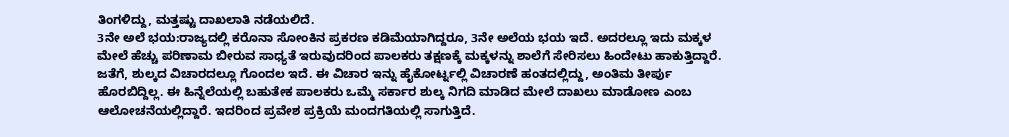ತಿಂಗಳಿದ್ದು, ಮತ್ತಷ್ಟು ದಾಖಲಾತಿ ನಡೆಯಲಿದೆ.
3ನೇ ಅಲೆ ಭಯ:ರಾಜ್ಯದಲ್ಲಿ ಕರೊನಾ ಸೋಂಕಿನ ಪ್ರಕರಣ ಕಡಿಮೆಯಾಗಿದ್ದರೂ, 3ನೇ ಅಲೆಯ ಭಯ ಇದೆ. ಅದರಲ್ಲೂ ಇದು ಮಕ್ಕಳ ಮೇಲೆ ಹೆಚ್ಚು ಪರಿಣಾಮ ಬೀರುವ ಸಾಧ್ಯತೆ ಇರುವುದರಿಂದ ಪಾಲಕರು ತಕ್ಷಣಕ್ಕೆ ಮಕ್ಕಳನ್ನು ಶಾಲೆಗೆ ಸೇರಿಸಲು ಹಿಂದೇಟು ಹಾಕುತ್ತಿದ್ದಾರೆ. ಜತೆಗೆ, ಶುಲ್ಕದ ವಿಚಾರದಲ್ಲೂ ಗೊಂದಲ ಇದೆ. ಈ ವಿಚಾರ ಇನ್ನು ಹೈಕೋರ್ಟ್ನಲ್ಲಿ ವಿಚಾರಣೆ ಹಂತದಲ್ಲಿದ್ದು, ಅಂತಿಮ ತೀರ್ಪು ಹೊರಬಿದ್ದಿಲ್ಲ. ಈ ಹಿನ್ನೆಲೆಯಲ್ಲಿ ಬಹುತೇಕ ಪಾಲಕರು ಒಮ್ಮೆ ಸರ್ಕಾರ ಶುಲ್ಕ ನಿಗದಿ ಮಾಡಿದ ಮೇಲೆ ದಾಖಲು ಮಾಡೋಣ ಎಂಬ ಆಲೋಚನೆಯಲ್ಲಿದ್ದಾರೆ. ಇದರಿಂದ ಪ್ರವೇಶ ಪ್ರಕ್ರಿಯೆ ಮಂದಗತಿಯಲ್ಲಿ ಸಾಗುತ್ತಿದೆ.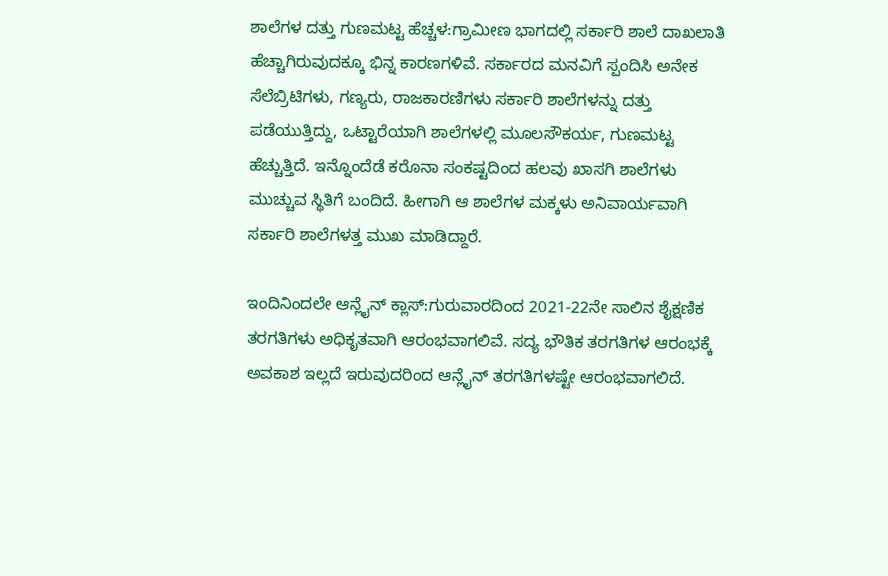ಶಾಲೆಗಳ ದತ್ತು ಗುಣಮಟ್ಟ ಹೆಚ್ಚಳ:ಗ್ರಾಮೀಣ ಭಾಗದಲ್ಲಿ ಸರ್ಕಾರಿ ಶಾಲೆ ದಾಖಲಾತಿ ಹೆಚ್ಚಾಗಿರುವುದಕ್ಕೂ ಭಿನ್ನ ಕಾರಣಗಳಿವೆ. ಸರ್ಕಾರದ ಮನವಿಗೆ ಸ್ಪಂದಿಸಿ ಅನೇಕ ಸೆಲೆಬ್ರಿಟಿಗಳು, ಗಣ್ಯರು, ರಾಜಕಾರಣಿಗಳು ಸರ್ಕಾರಿ ಶಾಲೆಗಳನ್ನು ದತ್ತು ಪಡೆಯುತ್ತಿದ್ದು, ಒಟ್ಟಾರೆಯಾಗಿ ಶಾಲೆಗಳಲ್ಲಿ ಮೂಲಸೌಕರ್ಯ, ಗುಣಮಟ್ಟ ಹೆಚ್ಚುತ್ತಿದೆ. ಇನ್ನೊಂದೆಡೆ ಕರೊನಾ ಸಂಕಷ್ಟದಿಂದ ಹಲವು ಖಾಸಗಿ ಶಾಲೆಗಳು ಮುಚ್ಚುವ ಸ್ಥಿತಿಗೆ ಬಂದಿದೆ. ಹೀಗಾಗಿ ಆ ಶಾಲೆಗಳ ಮಕ್ಕಳು ಅನಿವಾರ್ಯವಾಗಿ ಸರ್ಕಾರಿ ಶಾಲೆಗಳತ್ತ ಮುಖ ಮಾಡಿದ್ದಾರೆ.

ಇಂದಿನಿಂದಲೇ ಆನ್ಲೈನ್ ಕ್ಲಾಸ್:ಗುರುವಾರದಿಂದ 2021-22ನೇ ಸಾಲಿನ ಶೈಕ್ಷಣಿಕ ತರಗತಿಗಳು ಅಧಿಕೃತವಾಗಿ ಆರಂಭವಾಗಲಿವೆ. ಸದ್ಯ ಭೌತಿಕ ತರಗತಿಗಳ ಆರಂಭಕ್ಕೆ ಅವಕಾಶ ಇಲ್ಲದೆ ಇರುವುದರಿಂದ ಆನ್ಲೈನ್ ತರಗತಿಗಳಷ್ಟೇ ಆರಂಭವಾಗಲಿದೆ.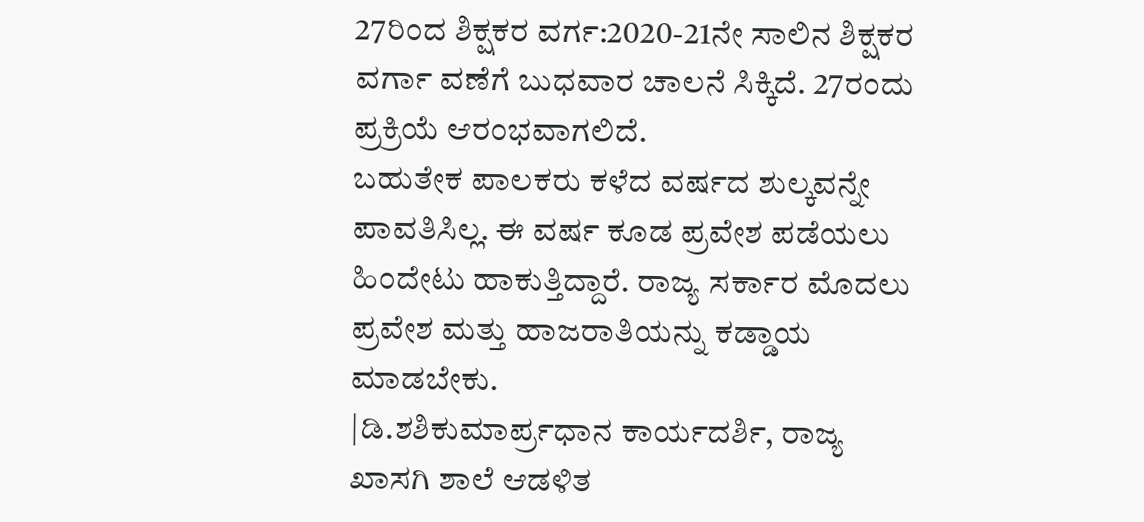27ರಿಂದ ಶಿಕ್ಷಕರ ವರ್ಗ:2020-21ನೇ ಸಾಲಿನ ಶಿಕ್ಷಕರ ವರ್ಗಾ ವಣೆಗೆ ಬುಧವಾರ ಚಾಲನೆ ಸಿಕ್ಕಿದೆ. 27ರಂದು ಪ್ರಕ್ರಿಯೆ ಆರಂಭವಾಗಲಿದೆ.
ಬಹುತೇಕ ಪಾಲಕರು ಕಳೆದ ವರ್ಷದ ಶುಲ್ಕವನ್ನೇ ಪಾವತಿಸಿಲ್ಲ. ಈ ವರ್ಷ ಕೂಡ ಪ್ರವೇಶ ಪಡೆಯಲು ಹಿಂದೇಟು ಹಾಕುತ್ತಿದ್ದಾರೆ. ರಾಜ್ಯ ಸರ್ಕಾರ ಮೊದಲು ಪ್ರವೇಶ ಮತ್ತು ಹಾಜರಾತಿಯನ್ನು ಕಡ್ಡಾಯ ಮಾಡಬೇಕು.
|ಡಿ.ಶಶಿಕುಮಾರ್ಪ್ರಧಾನ ಕಾರ್ಯದರ್ಶಿ, ರಾಜ್ಯ ಖಾಸಗಿ ಶಾಲೆ ಆಡಳಿತ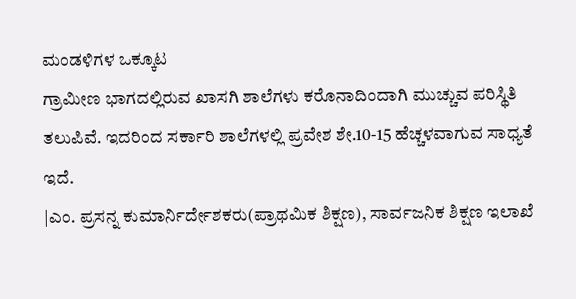ಮಂಡಳಿಗಳ ಒಕ್ಕೂಟ
ಗ್ರಾಮೀಣ ಭಾಗದಲ್ಲಿರುವ ಖಾಸಗಿ ಶಾಲೆಗಳು ಕರೊನಾದಿಂದಾಗಿ ಮುಚ್ಚುವ ಪರಿಸ್ಥಿತಿ ತಲುಪಿವೆ. ಇದರಿಂದ ಸರ್ಕಾರಿ ಶಾಲೆಗಳಲ್ಲಿ ಪ್ರವೇಶ ಶೇ.10-15 ಹೆಚ್ಚಳವಾಗುವ ಸಾಧ್ಯತೆ ಇದೆ.
|ಎಂ. ಪ್ರಸನ್ನ ಕುಮಾರ್ನಿರ್ದೇಶಕರು(ಪ್ರಾಥಮಿಕ ಶಿಕ್ಷಣ), ಸಾರ್ವಜನಿಕ ಶಿಕ್ಷಣ ಇಲಾಖೆ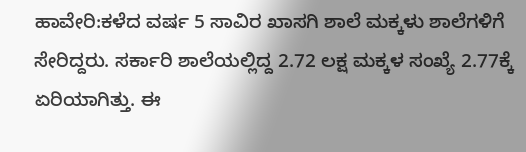ಹಾವೇರಿ:ಕಳೆದ ವರ್ಷ 5 ಸಾವಿರ ಖಾಸಗಿ ಶಾಲೆ ಮಕ್ಕಳು ಶಾಲೆಗಳಿಗೆ ಸೇರಿದ್ದರು. ಸರ್ಕಾರಿ ಶಾಲೆಯಲ್ಲಿದ್ದ 2.72 ಲಕ್ಷ ಮಕ್ಕಳ ಸಂಖ್ಯೆ 2.77ಕ್ಕೆ ಏರಿಯಾಗಿತ್ತು. ಈ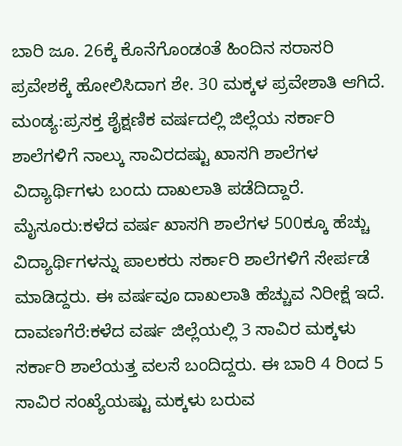ಬಾರಿ ಜೂ. 26ಕ್ಕೆ ಕೊನೆಗೊಂಡಂತೆ ಹಿಂದಿನ ಸರಾಸರಿ ಪ್ರವೇಶಕ್ಕೆ ಹೋಲಿಸಿದಾಗ ಶೇ. 30 ಮಕ್ಕಳ ಪ್ರವೇಶಾತಿ ಆಗಿದೆ.
ಮಂಡ್ಯ:ಪ್ರಸಕ್ತ ಶೈಕ್ಷಣಿಕ ವರ್ಷದಲ್ಲಿ ಜಿಲ್ಲೆಯ ಸರ್ಕಾರಿ ಶಾಲೆಗಳಿಗೆ ನಾಲ್ಕು ಸಾವಿರದಷ್ಟು ಖಾಸಗಿ ಶಾಲೆಗಳ ವಿದ್ಯಾರ್ಥಿಗಳು ಬಂದು ದಾಖಲಾತಿ ಪಡೆದಿದ್ದಾರೆ.
ಮೈಸೂರು:ಕಳೆದ ವರ್ಷ ಖಾಸಗಿ ಶಾಲೆಗಳ 500ಕ್ಕೂ ಹೆಚ್ಚು ವಿದ್ಯಾರ್ಥಿಗಳನ್ನು ಪಾಲಕರು ಸರ್ಕಾರಿ ಶಾಲೆಗಳಿಗೆ ಸೇರ್ಪಡೆ ಮಾಡಿದ್ದರು. ಈ ವರ್ಷವೂ ದಾಖಲಾತಿ ಹೆಚ್ಚುವ ನಿರೀಕ್ಷೆ ಇದೆ.
ದಾವಣಗೆರೆ:ಕಳೆದ ವರ್ಷ ಜಿಲ್ಲೆಯಲ್ಲಿ 3 ಸಾವಿರ ಮಕ್ಕಳು ಸರ್ಕಾರಿ ಶಾಲೆಯತ್ತ ವಲಸೆ ಬಂದಿದ್ದರು. ಈ ಬಾರಿ 4 ರಿಂದ 5 ಸಾವಿರ ಸಂಖ್ಯೆಯಷ್ಟು ಮಕ್ಕಳು ಬರುವ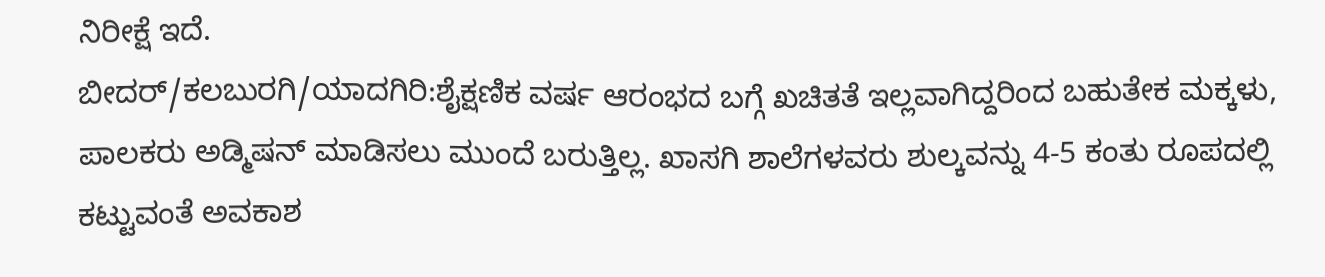ನಿರೀಕ್ಷೆ ಇದೆ.
ಬೀದರ್/ಕಲಬುರಗಿ/ಯಾದಗಿರಿ:ಶೈಕ್ಷಣಿಕ ವರ್ಷ ಆರಂಭದ ಬಗ್ಗೆ ಖಚಿತತೆ ಇಲ್ಲವಾಗಿದ್ದರಿಂದ ಬಹುತೇಕ ಮಕ್ಕಳು, ಪಾಲಕರು ಅಡ್ಮಿಷನ್ ಮಾಡಿಸಲು ಮುಂದೆ ಬರುತ್ತಿಲ್ಲ. ಖಾಸಗಿ ಶಾಲೆಗಳವರು ಶುಲ್ಕವನ್ನು 4-5 ಕಂತು ರೂಪದಲ್ಲಿ ಕಟ್ಟುವಂತೆ ಅವಕಾಶ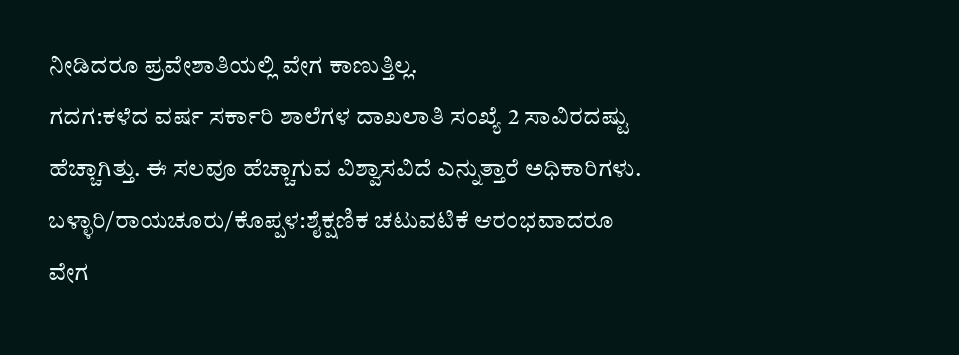ನೀಡಿದರೂ ಪ್ರವೇಶಾತಿಯಲ್ಲಿ ವೇಗ ಕಾಣುತ್ತಿಲ್ಲ.
ಗದಗ:ಕಳೆದ ವರ್ಷ ಸರ್ಕಾರಿ ಶಾಲೆಗಳ ದಾಖಲಾತಿ ಸಂಖ್ಯೆ 2 ಸಾವಿರದಷ್ಟು ಹೆಚ್ಚಾಗಿತ್ತು. ಈ ಸಲವೂ ಹೆಚ್ಚಾಗುವ ವಿಶ್ವಾಸವಿದೆ ಎನ್ನುತ್ತಾರೆ ಅಧಿಕಾರಿಗಳು.
ಬಳ್ಳಾರಿ/ರಾಯಚೂರು/ಕೊಪ್ಪಳ:ಶೈಕ್ಷಣಿಕ ಚಟುವಟಿಕೆ ಆರಂಭವಾದರೂ ವೇಗ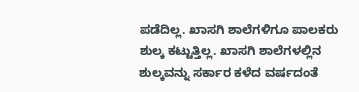ಪಡೆದಿಲ್ಲ. ಖಾಸಗಿ ಶಾಲೆಗಳಿಗೂ ಪಾಲಕರು ಶುಲ್ಕ ಕಟ್ಟುತ್ತಿಲ್ಲ. ಖಾಸಗಿ ಶಾಲೆಗಳಲ್ಲಿನ ಶುಲ್ಕವನ್ನು ಸರ್ಕಾರ ಕಳೆದ ವರ್ಷದಂತೆ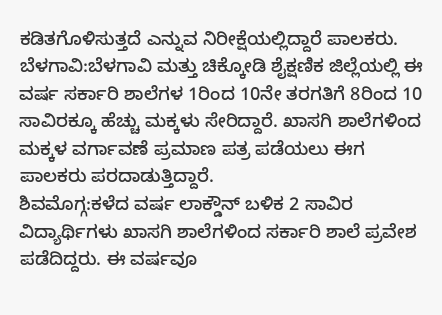ಕಡಿತಗೊಳಿಸುತ್ತದೆ ಎನ್ನುವ ನಿರೀಕ್ಷೆಯಲ್ಲಿದ್ದಾರೆ ಪಾಲಕರು.
ಬೆಳಗಾವಿ:ಬೆಳಗಾವಿ ಮತ್ತು ಚಿಕ್ಕೋಡಿ ಶೈಕ್ಷಣಿಕ ಜಿಲ್ಲೆಯಲ್ಲಿ ಈ ವರ್ಷ ಸರ್ಕಾರಿ ಶಾಲೆಗಳ 1ರಿಂದ 10ನೇ ತರಗತಿಗೆ 8ರಿಂದ 10 ಸಾವಿರಕ್ಕೂ ಹೆಚ್ಚು ಮಕ್ಕಳು ಸೇರಿದ್ದಾರೆ. ಖಾಸಗಿ ಶಾಲೆಗಳಿಂದ ಮಕ್ಕಳ ವರ್ಗಾವಣೆ ಪ್ರಮಾಣ ಪತ್ರ ಪಡೆಯಲು ಈಗ ಪಾಲಕರು ಪರದಾಡುತ್ತಿದ್ದಾರೆ.
ಶಿವಮೊಗ್ಗ:ಕಳೆದ ವರ್ಷ ಲಾಕ್ಡೌನ್ ಬಳಿಕ 2 ಸಾವಿರ ವಿದ್ಯಾರ್ಥಿಗಳು ಖಾಸಗಿ ಶಾಲೆಗಳಿಂದ ಸರ್ಕಾರಿ ಶಾಲೆ ಪ್ರವೇಶ ಪಡೆದಿದ್ದರು. ಈ ವರ್ಷವೂ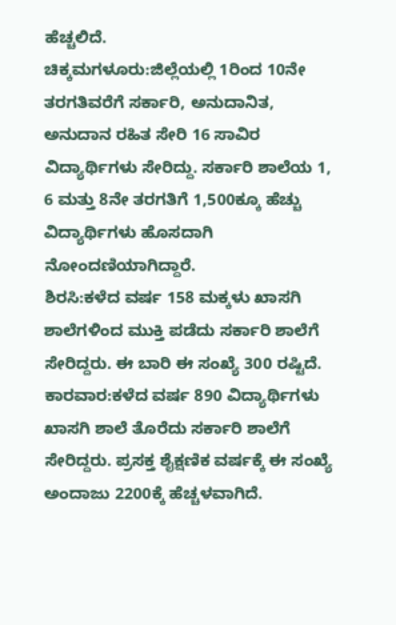ಹೆಚ್ಚಲಿದೆ.
ಚಿಕ್ಕಮಗಳೂರು:ಜಿಲ್ಲೆಯಲ್ಲಿ 1ರಿಂದ 10ನೇ ತರಗತಿವರೆಗೆ ಸರ್ಕಾರಿ, ಅನುದಾನಿತ, ಅನುದಾನ ರಹಿತ ಸೇರಿ 16 ಸಾವಿರ ವಿದ್ಯಾರ್ಥಿಗಳು ಸೇರಿದ್ದು. ಸರ್ಕಾರಿ ಶಾಲೆಯ 1, 6 ಮತ್ತು 8ನೇ ತರಗತಿಗೆ 1,500ಕ್ಕೂ ಹೆಚ್ಚು ವಿದ್ಯಾರ್ಥಿಗಳು ಹೊಸದಾಗಿ ನೋಂದಣಿಯಾಗಿದ್ದಾರೆ.
ಶಿರಸಿ:ಕಳೆದ ವರ್ಷ 158 ಮಕ್ಕಳು ಖಾಸಗಿ ಶಾಲೆಗಳಿಂದ ಮುಕ್ತಿ ಪಡೆದು ಸರ್ಕಾರಿ ಶಾಲೆಗೆ ಸೇರಿದ್ದರು. ಈ ಬಾರಿ ಈ ಸಂಖ್ಯೆ 300 ರಷ್ಟಿದೆ.
ಕಾರವಾರ:ಕಳೆದ ವರ್ಷ 890 ವಿದ್ಯಾರ್ಥಿಗಳು ಖಾಸಗಿ ಶಾಲೆ ತೊರೆದು ಸರ್ಕಾರಿ ಶಾಲೆಗೆ ಸೇರಿದ್ದರು. ಪ್ರಸಕ್ತ ಶೈಕ್ಷಣಿಕ ವರ್ಷಕ್ಕೆ ಈ ಸಂಖ್ಯೆ ಅಂದಾಜು 2200ಕ್ಕೆ ಹೆಚ್ಚಳವಾಗಿದೆ.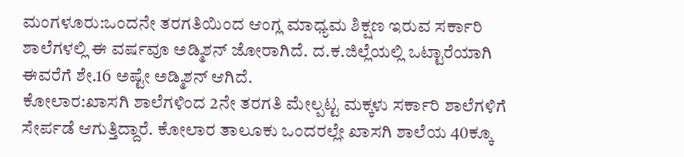ಮಂಗಳೂರು:ಒಂದನೇ ತರಗತಿಯಿಂದ ಆಂಗ್ಲ ಮಾಧ್ಯಮ ಶಿಕ್ಷಣ ಇರುವ ಸರ್ಕಾರಿ ಶಾಲೆಗಳಲ್ಲಿ ಈ ವರ್ಷವೂ ಅಡ್ಮಿಶನ್ ಜೋರಾಗಿದೆ. ದ.ಕ.ಜಿಲ್ಲೆಯಲ್ಲಿ ಒಟ್ಟಾರೆಯಾಗಿ ಈವರೆಗೆ ಶೇ.16 ಅಷ್ಟೇ ಅಡ್ಮಿಶನ್ ಆಗಿದೆ.
ಕೋಲಾರ:ಖಾಸಗಿ ಶಾಲೆಗಳಿಂದ 2ನೇ ತರಗತಿ ಮೇಲ್ಪಟ್ಟ ಮಕ್ಕಳು ಸರ್ಕಾರಿ ಶಾಲೆಗಳಿಗೆ ಸೇರ್ಪಡೆ ಆಗುತ್ತಿದ್ದಾರೆ. ಕೋಲಾರ ತಾಲೂಕು ಒಂದರಲ್ಲೇ ಖಾಸಗಿ ಶಾಲೆಯ 40ಕ್ಕೂ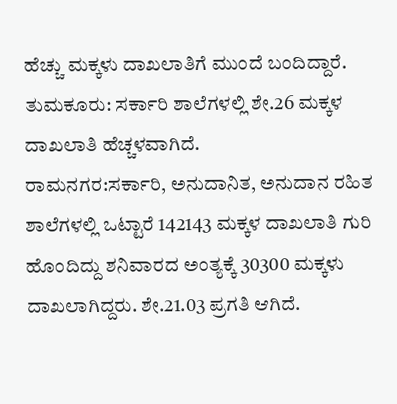ಹೆಚ್ಚು ಮಕ್ಕಳು ದಾಖಲಾತಿಗೆ ಮುಂದೆ ಬಂದಿದ್ದಾರೆ.
ತುಮಕೂರು: ಸರ್ಕಾರಿ ಶಾಲೆಗಳಲ್ಲಿ ಶೇ.26 ಮಕ್ಕಳ ದಾಖಲಾತಿ ಹೆಚ್ಚಳವಾಗಿದೆ.
ರಾಮನಗರ:ಸರ್ಕಾರಿ, ಅನುದಾನಿತ, ಅನುದಾನ ರಹಿತ ಶಾಲೆಗಳಲ್ಲಿ ಒಟ್ಟಾರೆ 142143 ಮಕ್ಕಳ ದಾಖಲಾತಿ ಗುರಿ ಹೊಂದಿದ್ದು ಶನಿವಾರದ ಅಂತ್ಯಕ್ಕೆ 30300 ಮಕ್ಕಳು ದಾಖಲಾಗಿದ್ದರು. ಶೇ.21.03 ಪ್ರಗತಿ ಆಗಿದೆ.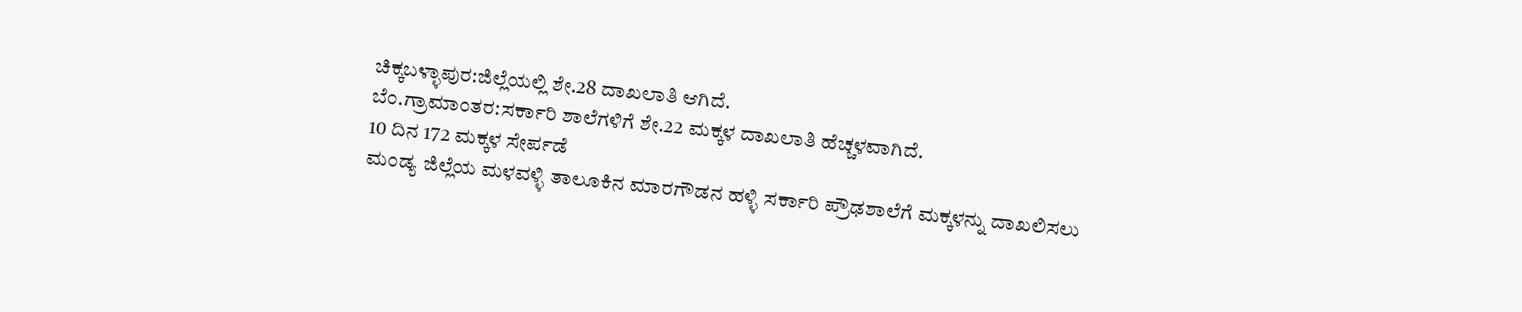ಚಿಕ್ಕಬಳ್ಳಾಪುರ:ಜಿಲ್ಲೆಯಲ್ಲಿ ಶೇ.28 ದಾಖಲಾತಿ ಆಗಿದೆ.
ಬೆಂ.ಗ್ರಾಮಾಂತರ:ಸರ್ಕಾರಿ ಶಾಲೆಗಳಿಗೆ ಶೇ.22 ಮಕ್ಕಳ ದಾಖಲಾತಿ ಹೆಚ್ಚಳವಾಗಿದೆ.
10 ದಿನ 172 ಮಕ್ಕಳ ಸೇರ್ಪಡೆ
ಮಂಡ್ಯ ಜಿಲ್ಲೆಯ ಮಳವಳ್ಳಿ ತಾಲೂಕಿನ ಮಾರಗೌಡನ ಹಳ್ಳಿ ಸರ್ಕಾರಿ ಪ್ರೌಢಶಾಲೆಗೆ ಮಕ್ಕಳನ್ನು ದಾಖಲಿಸಲು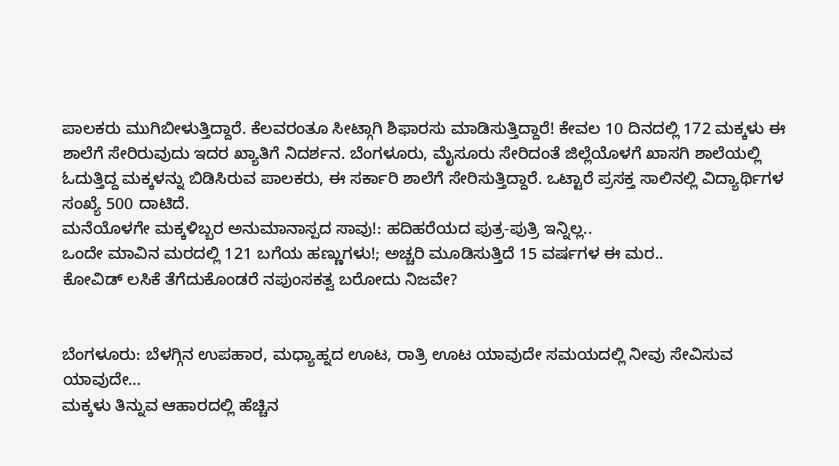ಪಾಲಕರು ಮುಗಿಬೀಳುತ್ತಿದ್ದಾರೆ. ಕೆಲವರಂತೂ ಸೀಟ್ಗಾಗಿ ಶಿಫಾರಸು ಮಾಡಿಸುತ್ತಿದ್ದಾರೆ! ಕೇವಲ 10 ದಿನದಲ್ಲಿ 172 ಮಕ್ಕಳು ಈ ಶಾಲೆಗೆ ಸೇರಿರುವುದು ಇದರ ಖ್ಯಾತಿಗೆ ನಿದರ್ಶನ. ಬೆಂಗಳೂರು, ಮೈಸೂರು ಸೇರಿದಂತೆ ಜಿಲ್ಲೆಯೊಳಗೆ ಖಾಸಗಿ ಶಾಲೆಯಲ್ಲಿ ಓದುತ್ತಿದ್ದ ಮಕ್ಕಳನ್ನು ಬಿಡಿಸಿರುವ ಪಾಲಕರು, ಈ ಸರ್ಕಾರಿ ಶಾಲೆಗೆ ಸೇರಿಸುತ್ತಿದ್ದಾರೆ. ಒಟ್ಟಾರೆ ಪ್ರಸಕ್ತ ಸಾಲಿನಲ್ಲಿ ವಿದ್ಯಾರ್ಥಿಗಳ ಸಂಖ್ಯೆ 500 ದಾಟಿದೆ.
ಮನೆಯೊಳಗೇ ಮಕ್ಕಳಿಬ್ಬರ ಅನುಮಾನಾಸ್ಪದ ಸಾವು!: ಹದಿಹರೆಯದ ಪುತ್ರ-ಪುತ್ರಿ ಇನ್ನಿಲ್ಲ..
ಒಂದೇ ಮಾವಿನ ಮರದಲ್ಲಿ 121 ಬಗೆಯ ಹಣ್ಣುಗಳು!; ಅಚ್ಚರಿ ಮೂಡಿಸುತ್ತಿದೆ 15 ವರ್ಷಗಳ ಈ ಮರ..
ಕೋವಿಡ್ ಲಸಿಕೆ ತೆಗೆದುಕೊಂಡರೆ ನಪುಂಸಕತ್ವ ಬರೋದು ನಿಜವೇ?


ಬೆಂಗಳೂರು: ಬೆಳಗ್ಗಿನ ಉಪಹಾರ, ಮಧ್ಯಾಹ್ನದ ಊಟ, ರಾತ್ರಿ ಊಟ ಯಾವುದೇ ಸಮಯದಲ್ಲಿ ನೀವು ಸೇವಿಸುವ ಯಾವುದೇ…
ಮಕ್ಕಳು ತಿನ್ನುವ ಆಹಾರದಲ್ಲಿ ಹೆಚ್ಚಿನ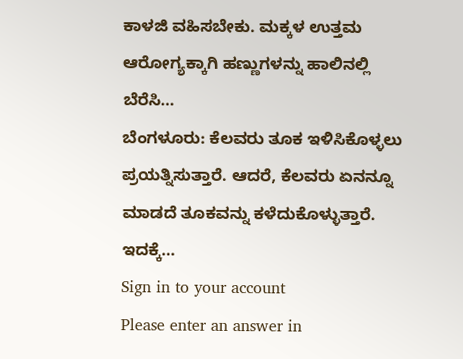ಕಾಳಜಿ ವಹಿಸಬೇಕು. ಮಕ್ಕಳ ಉತ್ತಮ ಆರೋಗ್ಯಕ್ಕಾಗಿ ಹಣ್ಣುಗಳನ್ನು ಹಾಲಿನಲ್ಲಿ ಬೆರೆಸಿ…
ಬೆಂಗಳೂರು: ಕೆಲವರು ತೂಕ ಇಳಿಸಿಕೊಳ್ಳಲು ಪ್ರಯತ್ನಿಸುತ್ತಾರೆ. ಆದರೆ, ಕೆಲವರು ಏನನ್ನೂ ಮಾಡದೆ ತೂಕವನ್ನು ಕಳೆದುಕೊಳ್ಳುತ್ತಾರೆ. ಇದಕ್ಕೆ…
Sign in to your account
Please enter an answer in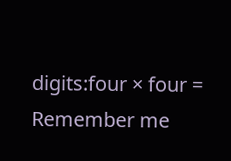digits:four × four =
Remember me